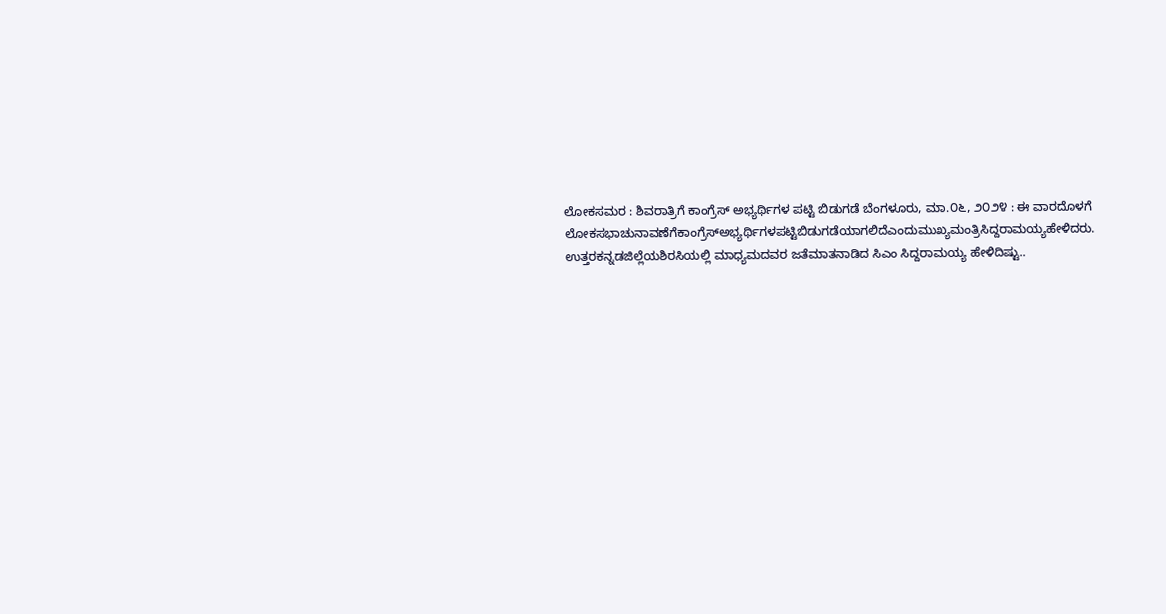ಲೋಕಸಮರ : ಶಿವರಾತ್ರಿಗೆ ಕಾಂಗ್ರೆಸ್‌ ಅಭ್ಯರ್ಥಿಗಳ ಪಟ್ಟಿ ಬಿಡುಗಡೆ ಬೆಂಗಳೂರು, ಮಾ.೦೬, ೨೦೨೪ : ಈ ವಾರದೊಳಗೆ ಲೋಕಸಭಾಚುನಾವಣೆಗೆಕಾಂಗ್ರೆಸ್ಅಭ್ಯರ್ಥಿಗಳಪಟ್ಟಿಬಿಡುಗಡೆಯಾಗಲಿದೆಎಂದುಮುಖ್ಯಮಂತ್ರಿಸಿದ್ದರಾಮಯ್ಯಹೇಳಿದರು. ಉತ್ತರಕನ್ನಡಜಿಲ್ಲೆಯಶಿರಸಿಯಲ್ಲಿ ಮಾಧ್ಯಮದವರ ಜತೆಮಾತನಾಡಿದ ಸಿಎಂ ಸಿದ್ದರಾಮಯ್ಯ ಹೇಳಿದಿಷ್ಟು..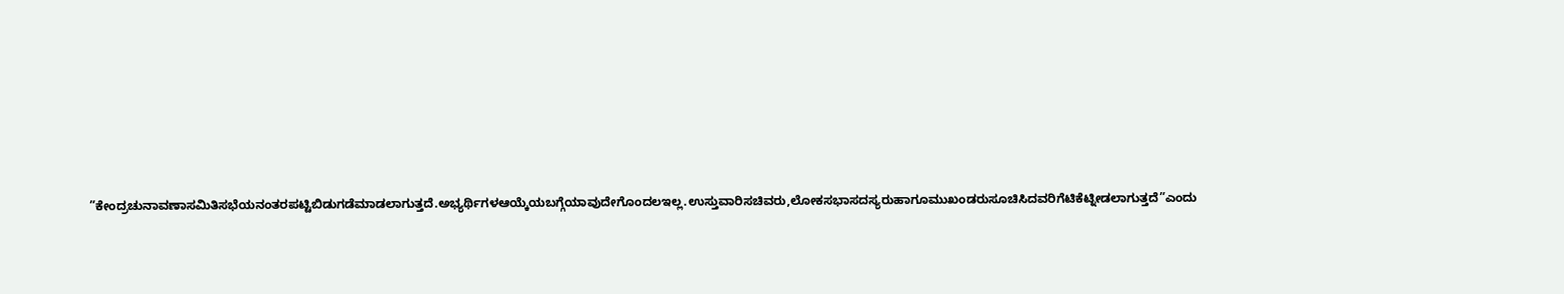”ಕೇಂದ್ರಚುನಾವಣಾಸಮಿತಿಸಭೆಯನಂತರಪಟ್ಟಿಬಿಡುಗಡೆಮಾಡಲಾಗುತ್ತದೆ.ಅಭ್ಯರ್ಥಿಗಳಆಯ್ಕೆಯಬಗ್ಗೆಯಾವುದೇಗೊಂದಲಇಲ್ಲ.ಉಸ್ತುವಾರಿಸಚಿವರು,ಲೋಕಸಭಾಸದಸ್ಯರುಹಾಗೂಮುಖಂಡರುಸೂಚಿಸಿದವರಿಗೆಟಿಕೆಟ್ನೀಡಲಾಗುತ್ತದೆ”ಎಂದು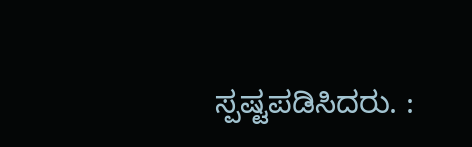ಸ್ಪಷ್ಟಪಡಿಸಿದರು. :